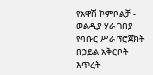የአዋሽ ኮምቦልቻ - ወልዲያ ሃራ ገበያ የባቡር ሥራ ፕሮጀክት በኃይል አቅርቦት እጥረት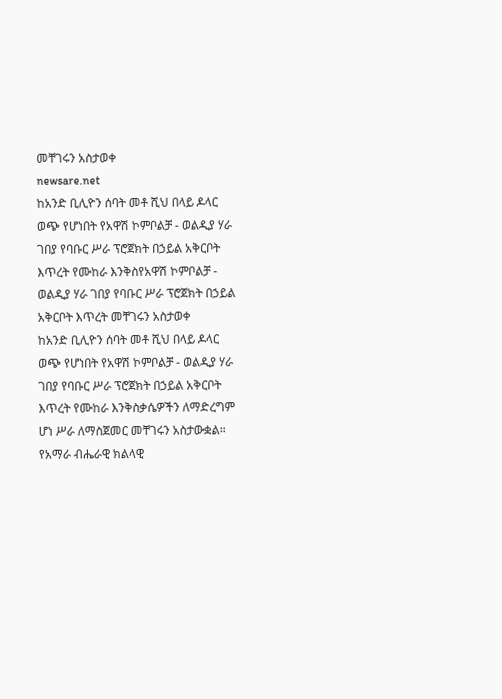መቸገሩን አስታወቀ
newsare.net
ከአንድ ቢሊዮን ሰባት መቶ ሺህ በላይ ዶላር ወጭ የሆነበት የአዋሽ ኮምቦልቻ - ወልዲያ ሃራ ገበያ የባቡር ሥራ ፕሮጀክት በኃይል አቅርቦት እጥረት የሙከራ እንቅስየአዋሽ ኮምቦልቻ - ወልዲያ ሃራ ገበያ የባቡር ሥራ ፕሮጀክት በኃይል አቅርቦት እጥረት መቸገሩን አስታወቀ
ከአንድ ቢሊዮን ሰባት መቶ ሺህ በላይ ዶላር ወጭ የሆነበት የአዋሽ ኮምቦልቻ - ወልዲያ ሃራ ገበያ የባቡር ሥራ ፕሮጀክት በኃይል አቅርቦት እጥረት የሙከራ እንቅስቃሴዎችን ለማድረግም ሆነ ሥራ ለማስጀመር መቸገሩን አስታውቋል። የአማራ ብሔራዊ ክልላዊ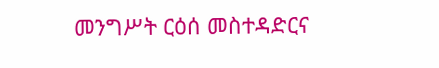መንግሥት ርዕሰ መስተዳድርና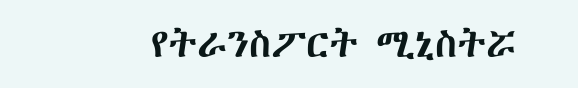የትራንስፖርት ሚኒስትሯ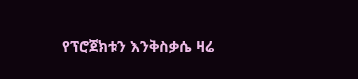የፕሮጀክቱን እንቅስቃሴ ዛሬ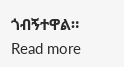ጎብኝተዋል። Read more